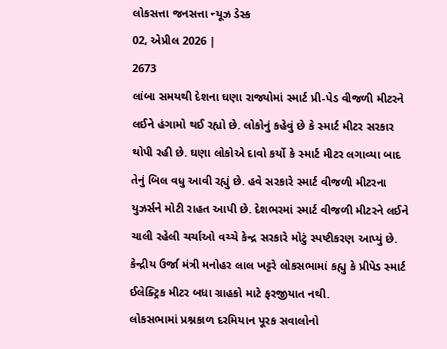લોકસત્તા જનસત્તા ન્યૂઝ ડેસ્ક
02, એપ્રીલ 2026 |
2673
લાંબા સમયથી દેશના ઘણા રાજ્યોમાં સ્માર્ટ પ્રી-પેડ વીજળી મીટરને લઈને હંગામો થઈ રહ્યો છે. લોકોનું કહેવું છે કે સ્માર્ટ મીટર સરકાર થોપી રહી છે. ઘણા લોકોએ દાવો કર્યો કે સ્માર્ટ મીટર લગાવ્યા બાદ તેનું બિલ વધુ આવી રહ્યું છે. હવે સરકારે સ્માર્ટ વીજળી મીટરના યુઝર્સને મોટી રાહત આપી છે. દેશભરમાં સ્માર્ટ વીજળી મીટરને લઈને ચાલી રહેલી ચર્ચાઓ વચ્ચે કેન્દ્ર સરકારે મોટું સ્પષ્ટીકરણ આપ્યું છે. કેન્દ્રીય ઉર્જા મંત્રી મનોહર લાલ ખટ્ટરે લોકસભામાં કહ્યુ કે પ્રીપેડ સ્માર્ટ ઈલેક્ટ્રિક મીટર બધા ગ્રાહકો માટે ફરજીયાત નથી.
લોકસભામાં પ્રશ્નકાળ દરમિયાન પૂરક સવાલોનો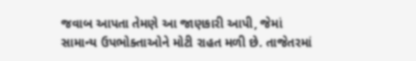જવાબ આપતા તેમણે આ જાણકારી આપી, જેમાં સામાન્ય ઉપભોક્તાઓને મોટી રાહત મળી છે. તાજેતરમાં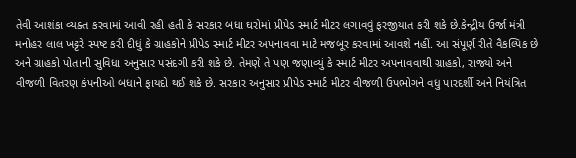તેવી આશંકા વ્યક્ત કરવામાં આવી રહી હતી કે સરકાર બધા ઘરોમાં પ્રીપેડ સ્માર્ટ મીટર લગાવવું ફરજીયાત કરી શકે છે.કેન્દ્રીય ઉર્જા મંત્રી મનોહર લાલ ખટ્ટરે સ્પષ્ટ કરી દીધું કે ગ્રાહકોને પ્રીપેડ સ્માર્ટ મીટર અપનાવવા માટે મજબૂર કરવામાં આવશે નહીં. આ સંપૂર્ણ રીતે વૈકલ્પિક છે અને ગ્રાહકો પોતાની સુવિધા અનુસાર પસંદગી કરી શકે છે. તેમણે તે પણ જણાવ્યું કે સ્માર્ટ મીટર અપનાવવાથી ગ્રાહકો, રાજ્યો અને વીજળી વિતરણ કંપનીઓ બધાને ફાયદો થઈ શકે છે. સરકાર અનુસાર પ્રીપેડ સ્માર્ટ મીટર વીજળી ઉપભોગને વધુ પારદર્શી અને નિયંત્રિત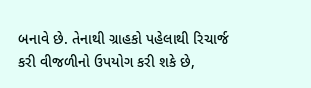બનાવે છે. તેનાથી ગ્રાહકો પહેલાથી રિચાર્જ કરી વીજળીનો ઉપયોગ કરી શકે છે,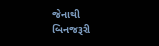જેનાથી બિનજરૂરી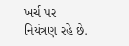ખર્ચ પર નિયંત્રણ રહે છે.